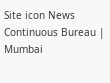Site icon News Continuous Bureau | Mumbai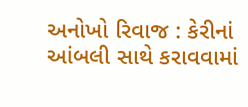અનોખો રિવાજ : કેરીનાં આંબલી સાથે કરાવવામાં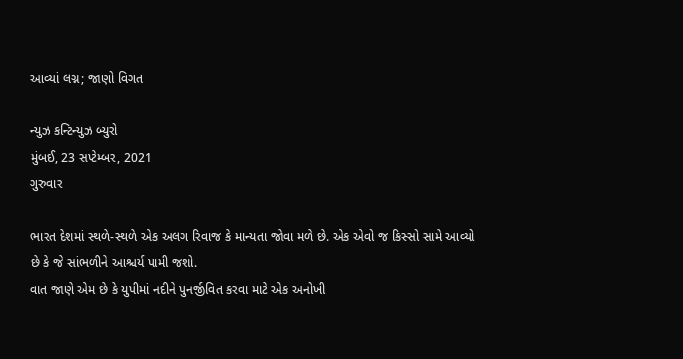આવ્યાં લગ્ન; જાણો વિગત

ન્યુઝ કન્ટિન્યુઝ બ્યુરો
મુંબઈ, 23 સપ્ટેમ્બર, 2021
ગુરુવાર

ભારત દેશમાં સ્થળે-સ્થળે એક અલગ રિવાજ કે માન્યતા જોવા મળે છે. એક એવો જ કિસ્સો સામે આવ્યો છે કે જે સાંભળીને આશ્ચર્ય પામી જશો.
વાત જાણે એમ છે કે યુપીમાં નદીને પુનર્જીવિત કરવા માટે એક અનોખી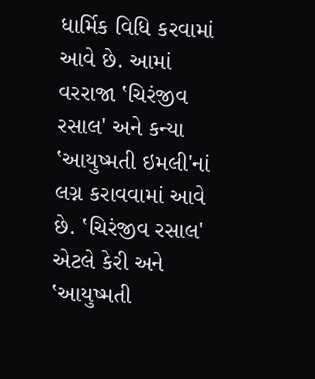ધાર્મિક વિધિ કરવામાં આવે છે. આમાં વરરાજા ‛ચિરંજીવ રસાલ' અને કન્યા ‛આયુષ્મતી ઇમલી'નાં લગ્ન કરાવવામાં આવે છે. ‛ચિરંજીવ રસાલ' એટલે કેરી અને ‛આયુષ્મતી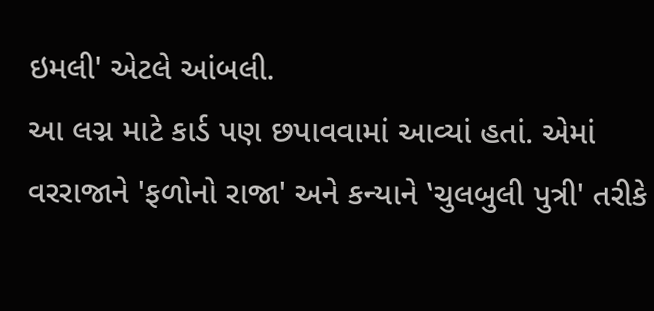ઇમલી' એટલે આંબલી.
આ લગ્ન માટે કાર્ડ પણ છપાવવામાં આવ્યાં હતાં. એમાં વરરાજાને 'ફળોનો રાજા' અને કન્યાને ‛ચુલબુલી પુત્રી' તરીકે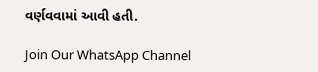વર્ણવવામાં આવી હતી.

Join Our WhatsApp Channel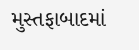મુસ્તફાબાદમાં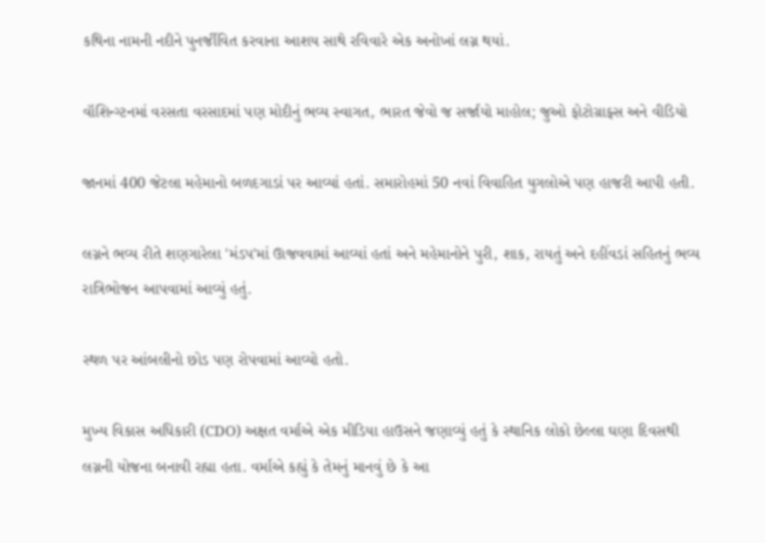કથિના નામની નદીને પુનર્જીવિત કરવાના આશય સાથે રવિવારે એક અનોખાં લગ્ન થયાં.

વૉશિન્ગ્ટનમાં વરસતા વરસાદમાં પણ મોદીનું ભવ્ય સ્વાગત, ભારત જેવો જ સર્જાયો માહોલ; જુઓ ફોટોગ્રાફ્સ અને વીડિયો

જાનમાં 400 જેટલા મહેમાનો બળદગાડાં પર આવ્યાં હતાં. સમારોહમાં 50 નવાં વિવાહિત યુગલોએ પણ હાજરી આપી હતી.

લગ્નને ભવ્ય રીતે શણગારેલા 'મંડપ'માં ઊજવવામાં આવ્યાં હતાં અને મહેમાનોને પુરી, શાક, રાયતું અને દહીંવડાં સહિતનું ભવ્ય રાત્રિભોજન આપવામાં આવ્યું હતું.

સ્થળ પર આંબલીનો છોડ પણ રોપવામાં આવ્યો હતો.

મુખ્ય વિકાસ અધિકારી (CDO) અક્ષત વર્માએ એક મીડિયા હાઉસને જણાવ્યું હતું કે સ્થાનિક લોકો છેલ્લા ઘણા દિવસથી લગ્નની યોજના બનાવી રહ્યા હતા. વર્માએ કહ્યું કે તેમનું માનવું છે કે આ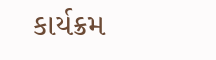કાર્યક્રમ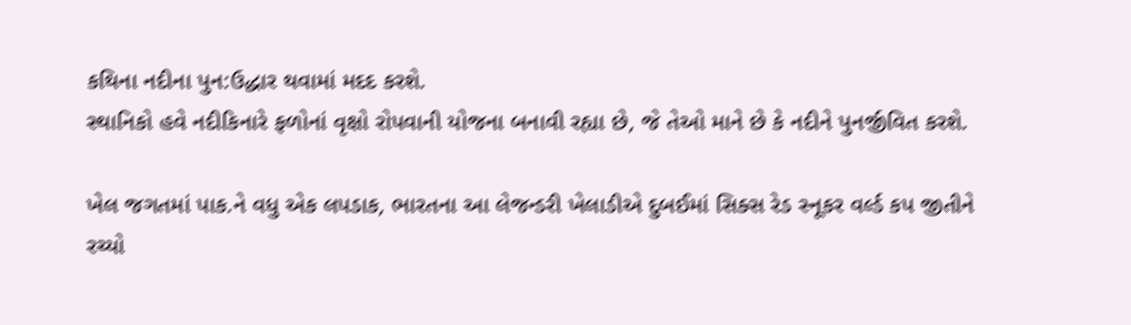કથિના નદીના પુન:ઉદ્ધાર થવામાં મદદ કરશે.
સ્થાનિકો હવે નદીકિનારે ફળોનાં વૃક્ષો રોપવાની યોજના બનાવી રહ્યા છે, જે તેઓ માને છે કે નદીને પુનર્જીવિત કરશે.

ખેલ જગતમાં પાક.ને વધુ એક લપડાક, ભારતના આ લેજન્ડરી ખેલાડીએ દુબઈમાં સિક્સ રેડ સ્નૂકર વર્લ્ડ કપ જીતીને રચ્યો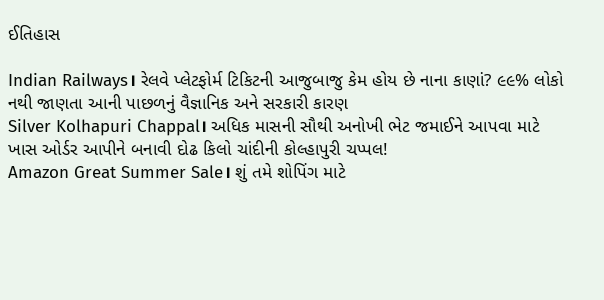ઈતિહાસ

Indian Railways। રેલવે પ્લેટફોર્મ ટિકિટની આજુબાજુ કેમ હોય છે નાના કાણાં? ૯૯% લોકો નથી જાણતા આની પાછળનું વૈજ્ઞાનિક અને સરકારી કારણ
Silver Kolhapuri Chappal। અધિક માસની સૌથી અનોખી ભેટ જમાઈને આપવા માટે ખાસ ઓર્ડર આપીને બનાવી દોઢ કિલો ચાંદીની કોલ્હાપુરી ચપ્પલ!
Amazon Great Summer Sale। શું તમે શોપિંગ માટે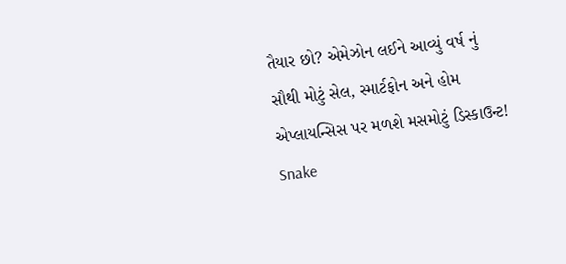તૈયાર છો? એમેઝોન લઈને આવ્યું વર્ષ નું સૌથી મોટું સેલ, સ્માર્ટફોન અને હોમ એપ્લાયન્સિસ પર મળશે મસમોટું ડિસ્કાઉન્ટ!
Snake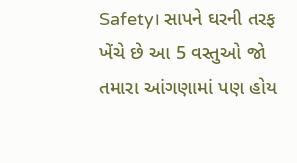Safety। સાપને ઘરની તરફ ખેંચે છે આ 5 વસ્તુઓ જો તમારા આંગણામાં પણ હોય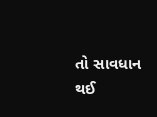તો સાવધાન થઈ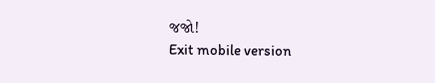જજો!
Exit mobile version